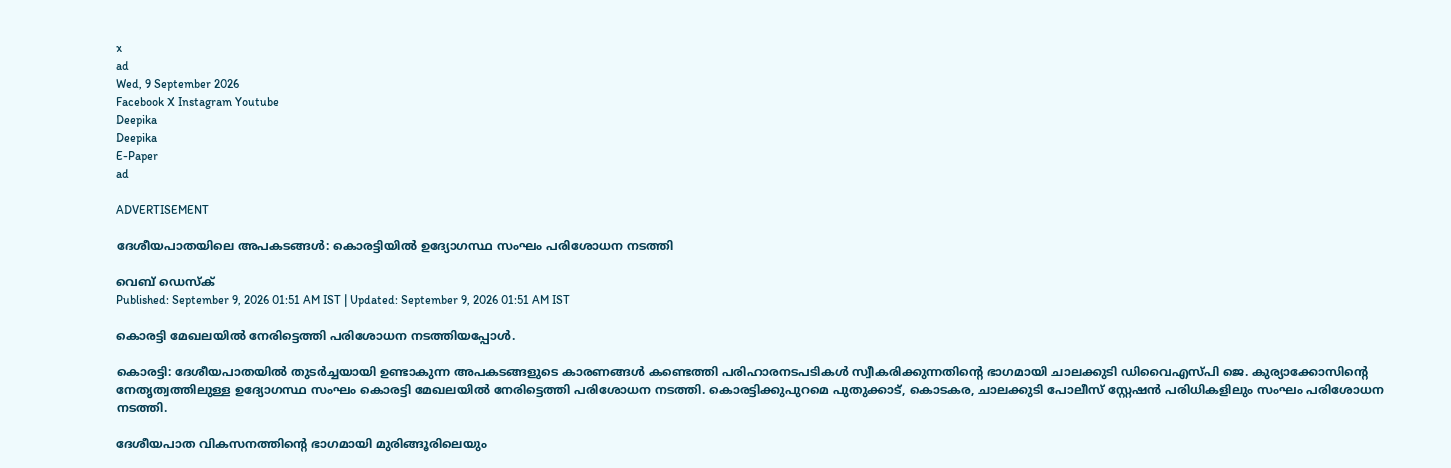x
ad
Wed, 9 September 2026
Facebook X Instagram Youtube
Deepika
Deepika
E-Paper
ad

ADVERTISEMENT

ദേശീയപാതയിലെ അപകടങ്ങൾ: കൊരട്ടിയിൽ ഉദ്യോഗസ്ഥ സംഘം പരിശോധന നടത്തി

വെബ് ഡെസ്ക്
Published: September 9, 2026 01:51 AM IST | Updated: September 9, 2026 01:51 AM IST

കൊരട്ടി മേഖലയിൽ നേരിട്ടെത്തി പരിശോധന നടത്തിയപ്പോൾ.

കൊരട്ടി: ദേശീയപാതയിൽ തുടർച്ചയായി ഉണ്ടാകുന്ന അപകടങ്ങളുടെ കാരണങ്ങൾ കണ്ടെത്തി പരിഹാരനടപടികൾ സ്വീകരിക്കുന്നതിന്‍റെ ഭാഗമായി ചാലക്കുടി ഡിവൈഎസ്പി ജെ. കുര്യാക്കോസിന്‍റെ നേതൃത്വത്തിലുള്ള ഉദ്യോഗസ്ഥ സംഘം കൊരട്ടി മേഖലയിൽ നേരിട്ടെത്തി പരിശോധന നടത്തി. കൊരട്ടിക്കുപുറമെ പുതുക്കാട്, കൊടകര, ചാലക്കുടി പോലീസ് സ്റ്റേഷൻ പരിധികളിലും സംഘം പരിശോധന നടത്തി.

ദേശീയപാത വികസനത്തിന്‍റെ ഭാഗമായി മുരിങ്ങൂരിലെയും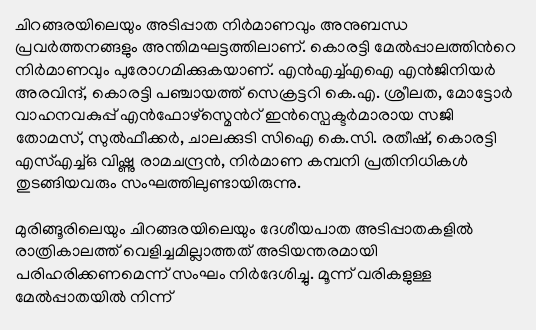ചിറങ്ങരയിലെയും അടിപ്പാത നിർമാണവും അനുബന്ധ പ്രവർത്തനങ്ങളും അന്തിമഘട്ടത്തിലാണ്. കൊരട്ടി മേൽപ്പാലത്തിന്‍റെ നിർമാണവും പുരോഗമിക്കുകയാണ്. എൻഎച്ച്എഐ എൻജിനിയർ അരവിന്ദ്, കൊരട്ടി പഞ്ചായത്ത് സെക്രട്ടറി കെ.എ. ശ്രീലത, മോട്ടോർ വാഹനവകുപ്പ് എൻഫോഴ്സ്മെന്‍റ് ഇൻസ്പെക്ടർമാരായ സജി തോമസ്, സുൽഫീക്കർ, ചാലക്കുടി സിഐ കെ.സി. രതീഷ്, കൊരട്ടി എസ്എച്ച്ഒ വിഷ്ണു രാമചന്ദ്രൻ, നിർമാണ കമ്പനി പ്രതിനിധികൾ തുടങ്ങിയവരും സംഘത്തിലുണ്ടായിരുന്നു.

മുരിങ്ങൂരിലെയും ചിറങ്ങരയിലെയും ദേശീയപാത അടിപ്പാതകളിൽ രാത്രികാലത്ത് വെളിച്ചമില്ലാത്തത് അടിയന്തരമായി പരിഹരിക്കണമെന്ന് സംഘം നിർദേശിച്ചു. മൂന്ന് വരികളുള്ള മേൽപ്പാതയിൽ നിന്ന്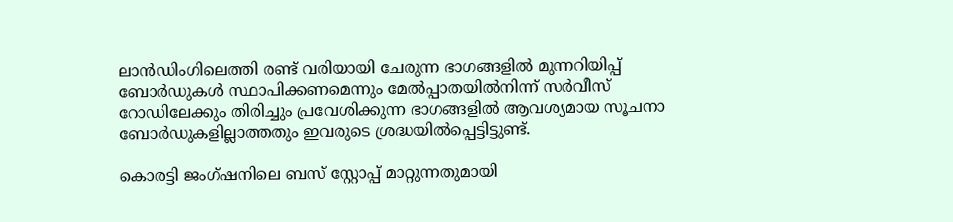ലാൻഡിംഗിലെത്തി രണ്ട് വരിയായി ചേരുന്ന ഭാഗങ്ങളിൽ മുന്നറിയിപ്പ് ബോർഡുകൾ സ്ഥാപിക്കണമെന്നും മേൽപ്പാതയിൽനിന്ന് സർവീസ് റോഡിലേക്കും തിരിച്ചും പ്രവേശിക്കുന്ന ഭാഗങ്ങളിൽ ആവശ്യമായ സൂചനാ ബോർഡുകളില്ലാത്തതും ഇവരുടെ ശ്രദ്ധയിൽപ്പെട്ടിട്ടുണ്ട്.

കൊരട്ടി ജംഗ്ഷനിലെ ബസ് സ്റ്റോപ്പ് മാറ്റുന്നതുമായി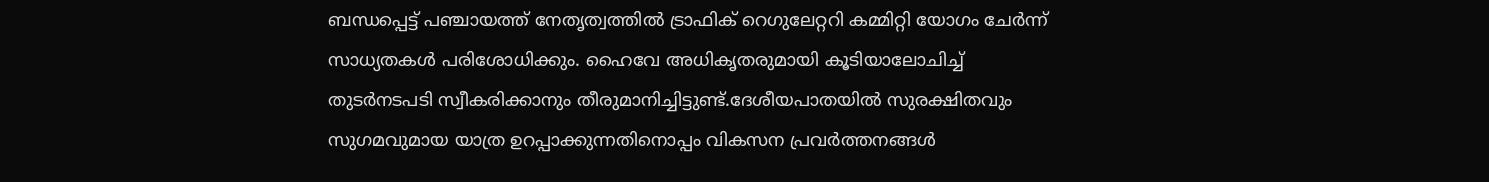ബന്ധപ്പെട്ട് പഞ്ചായത്ത് നേതൃത്വത്തിൽ ട്രാഫിക് റെഗുലേറ്ററി കമ്മിറ്റി യോഗം ചേർന്ന് സാധ്യതകൾ പരിശോധിക്കും. ഹൈവേ അധികൃതരുമായി കൂടിയാലോചിച്ച് തുടർനടപടി സ്വീകരിക്കാനും തീരുമാനിച്ചിട്ടുണ്ട്.ദേശീയപാതയിൽ സുരക്ഷിതവും സുഗമവുമായ യാത്ര ഉറപ്പാക്കുന്നതിനൊപ്പം വികസന പ്രവർത്തനങ്ങൾ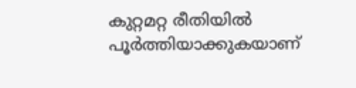കുറ്റമറ്റ രീതിയിൽ പൂർത്തിയാക്കുകയാണ്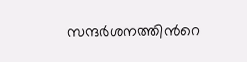സന്ദർശനത്തിന്‍റെ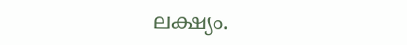ലക്ഷ്യം.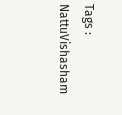Tags : NattuVishasham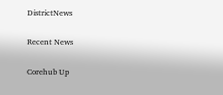DistrictNews

Recent News

Corehub Up